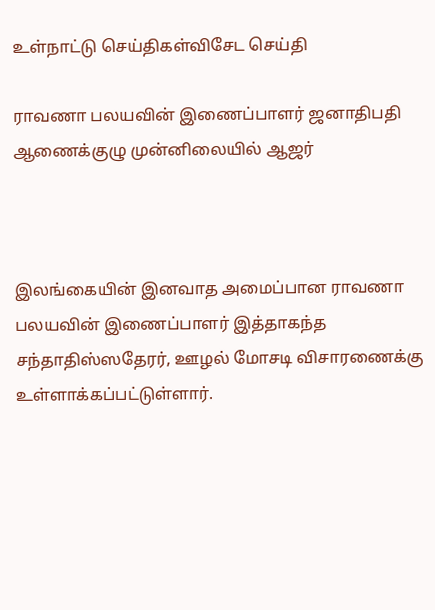உள்நாட்டு செய்திகள்விசேட செய்தி

ராவணா பலயவின் இணைப்பாளர் ஜனாதிபதி ஆணைக்குழு முன்னிலையில் ஆஜர்



இலங்கையின் இனவாத அமைப்பான ராவணா பலயவின் இணைப்பாளர் இத்தாகந்த சந்தாதிஸ்ஸதேரர், ஊழல் மோசடி விசாரணைக்கு உள்ளாக்கப்பட்டுள்ளார்.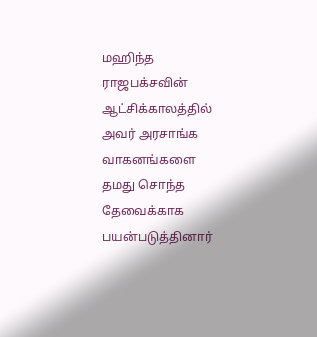மஹிந்த ராஜபக்சவின் ஆட்சிக்காலத்தில் அவர் அரசாங்க வாகனங்களை தமது சொந்த தேவைக்காக பயன்படுத்தினார்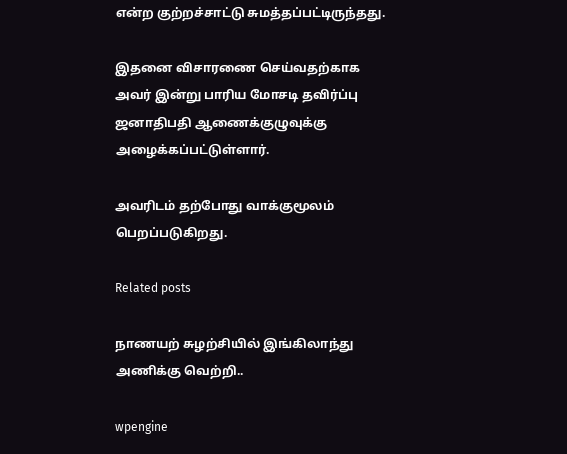என்ற குற்றச்சாட்டு சுமத்தப்பட்டிருந்தது.

இதனை விசாரணை செய்வதற்காக அவர் இன்று பாரிய மோசடி தவிர்ப்பு ஜனாதிபதி ஆணைக்குழுவுக்கு அழைக்கப்பட்டுள்ளார்.

அவரிடம் தற்போது வாக்குமூலம் பெறப்படுகிறது.

Related posts

நாணயற் சுழற்சியில் இங்கிலாந்து அணிக்கு வெற்றி..

wpengine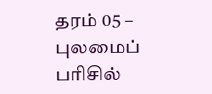தரம் 05 – புலமைப் பரிசில்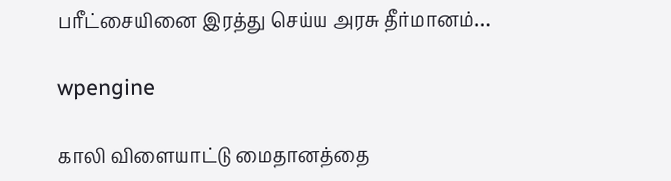பரீட்சையினை இரத்து செய்ய அரசு தீர்மானம்…

wpengine

காலி விளையாட்டு மைதானத்தை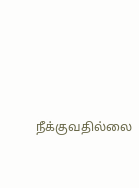நீக்குவதில்லை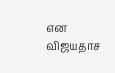என விஜயதாச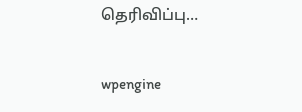தெரிவிப்பு…

wpengine